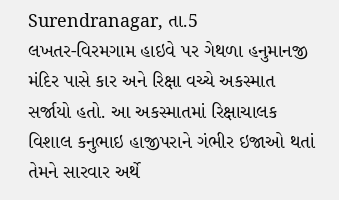Surendranagar, તા.5
લખતર-વિરમગામ હાઇવે પર ગેથળા હનુમાનજી મંદિર પાસે કાર અને રિક્ષા વચ્ચે અકસ્માત સર્જાયો હતો. આ અકસ્માતમાં રિક્ષાચાલક વિશાલ કનુભાઇ હાજીપરાને ગંભીર ઇજાઓ થતાં તેમને સારવાર અર્થે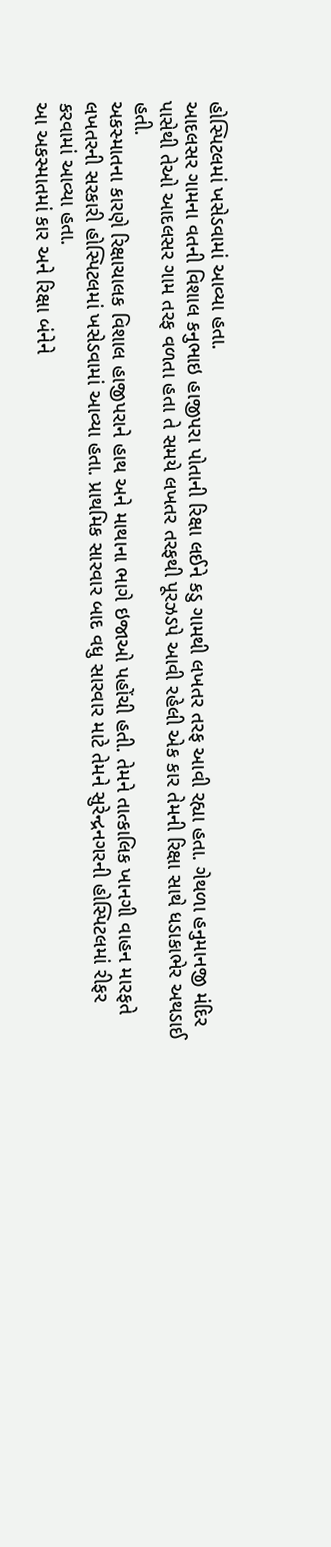હોસ્પિટલમાં ખસેડવામાં આવ્યા હતા.
આદલસર ગામના વતની વિશાલ કનુભાઇ હાજીપરા પોતાની રિક્ષા લઈને કડુ ગામથી લખતર તરફ આવી રહ્યા હતા. ગેથળા હનુમાનજી મંદિર પાસેથી તેઓ આદલસર ગામ તરફ વળતા હતા તે સમયે લખતર તરફથી પૂરઝડપે આવી રહેલી એક કાર તેમની રિક્ષા સાથે ધડાકાભેર અથડાઈ હતી.
અકસ્માતના કારણે રિક્ષાચાલક વિશાલ હાજીપરાને હાથ અને માથાના ભાગે ઇજાઓ પહોંચી હતી. તેમને તાત્કાલિક ખાનગી વાહન મારફતે લખતરની સરકારી હોસ્પિટલમાં ખસેડવામાં આવ્યા હતા. પ્રાથમિક સારવાર બાદ વધુ સારવાર માટે તેમને સુરેન્દ્રનગરની હોસ્પિટલમાં રીફર કરવામાં આવ્યા હતા.
આ અકસ્માતમાં કાર અને રિક્ષા બંનેને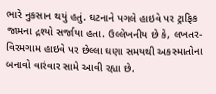ભારે નુકસાન થયું હતું. ઘટનાને પગલે હાઇવે પર ટ્રાફિક જામના દ્રશ્યો સર્જાયા હતા. ઉલ્લેખનીય છે કે, લખતર-વિરમગામ હાઇવે પર છેલ્લા ઘણા સમયથી અકસ્માતોના બનાવો વારંવાર સામે આવી રહ્યા છે.